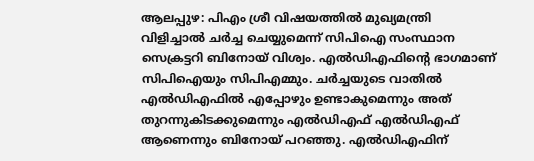ആലപ്പുഴ: പിഎം ശ്രീ വിഷയത്തിൽ മുഖ്യമന്ത്രി വിളിച്ചാൽ ചർച്ച ചെയ്യുമെന്ന് സിപിഐ സംസ്ഥാന സെക്രട്ടറി ബിനോയ് വിശ്വം. എൽഡിഎഫിന്റെ ഭാഗമാണ് സിപിഐയും സിപിഎമ്മും. ചർച്ചയുടെ വാതിൽ എൽഡിഎഫിൽ എപ്പോഴും ഉണ്ടാകുമെന്നും അത് തുറന്നുകിടക്കുമെന്നും എൽഡിഎഫ് എൽഡിഎഫ് ആണെന്നും ബിനോയ് പറഞ്ഞു. എൽഡിഎഫിന്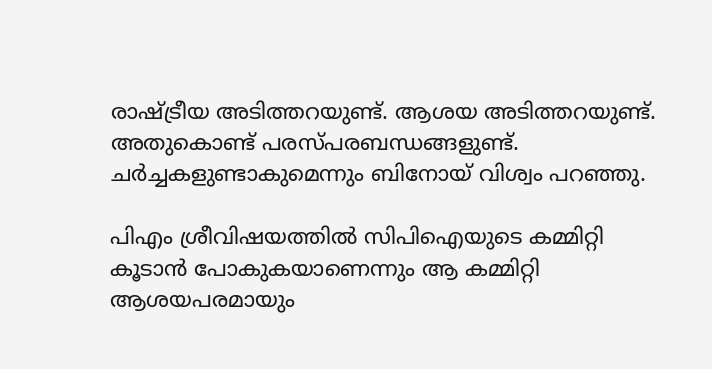രാഷ്ട്രീയ അടിത്തറയുണ്ട്. ആശയ അടിത്തറയുണ്ട്. അതുകൊണ്ട് പരസ്പരബന്ധങ്ങളുണ്ട്. ചർച്ചകളുണ്ടാകുമെന്നും ബിനോയ് വിശ്വം പറഞ്ഞു.

പിഎം ശ്രീവിഷയത്തിൽ സിപിഐയുടെ കമ്മിറ്റി കൂടാൻ പോകുകയാണെന്നും ആ കമ്മിറ്റി ആശയപരമായും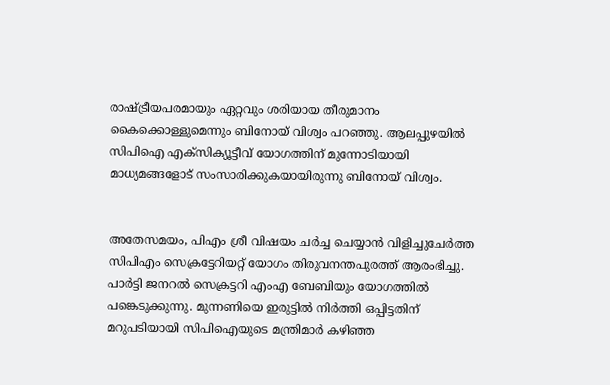രാഷ്ട്രീയപരമായും ഏറ്റവും ശരിയായ തീരുമാനം കൈക്കൊള്ളുമെന്നും ബിനോയ് വിശ്വം പറഞ്ഞു. ആലപ്പുഴയിൽ സിപിഐ എക്സിക്യൂട്ടീവ് യോഗത്തിന് മുന്നോടിയായി മാധ്യമങ്ങളോട് സംസാരിക്കുകയായിരുന്നു ബിനോയ് വിശ്വം.


അതേസമയം, പിഎം ശ്രീ വിഷയം ചർച്ച ചെയ്യാൻ വിളിച്ചുചേർത്ത സിപിഎം സെക്രട്ടേറിയറ്റ് യോഗം തിരുവനന്തപുരത്ത് ആരംഭിച്ചു. പാർട്ടി ജനറൽ സെക്രട്ടറി എംഎ ബേബിയും യോഗത്തിൽ പങ്കെടുക്കുന്നു. മുന്നണിയെ ഇരുട്ടിൽ നിർത്തി ഒപ്പിട്ടതിന് മറുപടിയായി സിപിഐയുടെ മന്ത്രിമാർ കഴിഞ്ഞ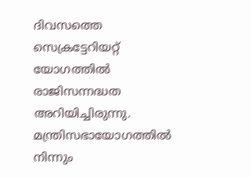ദിവസത്തെ സെക്രട്ടേറിയറ്റ് യോഗത്തിൽ രാജിസന്നദ്ധത അറിയിച്ചിരുന്നു. മന്ത്രിസഭായോഗത്തിൽ നിന്നും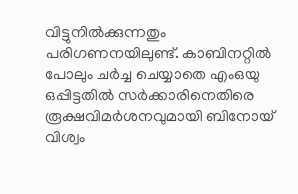വിട്ടുനിൽക്കുന്നതും പരിഗണനയിലുണ്ട്. കാബിനറ്റിൽ പോലും ചർച്ച ചെയ്യാതെ എംഒയു ഒപ്പിട്ടതിൽ സർക്കാരിനെതിരെ രൂക്ഷവിമർശനവുമായി ബിനോയ് വിശ്വം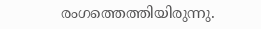രംഗത്തെത്തിയിരുന്നു.